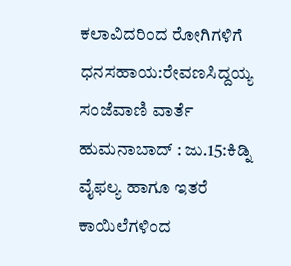ಕಲಾವಿದರಿಂದ ರೋಗಿಗಳಿಗೆ ಧನಸಹಾಯ:ರೇವಣಸಿದ್ದಯ್ಯ
ಸಂಜೆವಾಣಿ ವಾರ್ತೆ
ಹುಮನಾಬಾದ್ : ಜು.15:ಕಿಡ್ನಿ ವೈಫಲ್ಯ ಹಾಗೂ ಇತರೆ ಕಾಯಿಲೆಗಳಿಂದ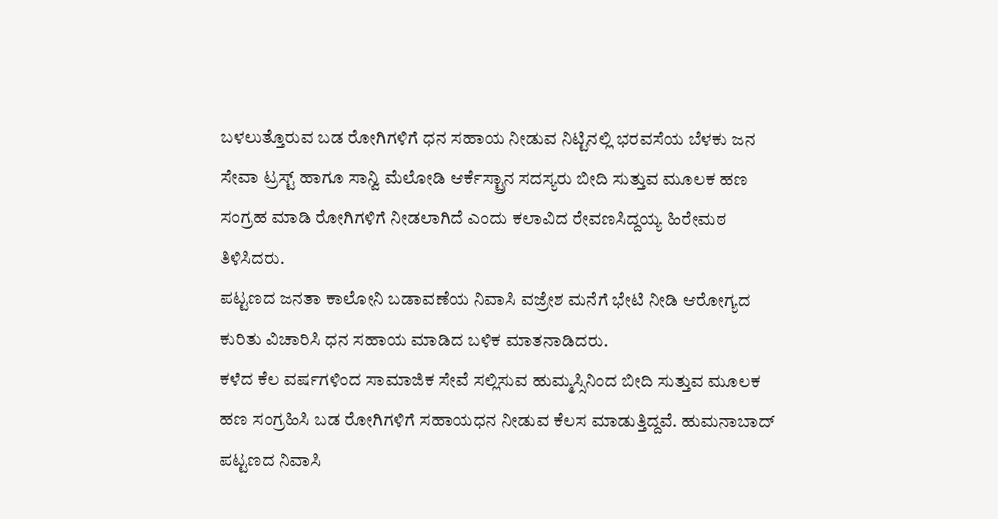ಬಳಲುತ್ತೊರುವ ಬಡ ರೋಗಿಗಳಿಗೆ ಧನ ಸಹಾಯ ನೀಡುವ ನಿಟ್ಟಿನಲ್ಲಿ ಭರವಸೆಯ ಬೆಳಕು ಜನ ಸೇವಾ ಟ್ರಸ್ಟ್ ಹಾಗೂ ಸಾನ್ವಿ ಮೆಲೋಡಿ ಆರ್ಕೆಸ್ಟ್ರಾನ ಸದಸ್ಯರು ಬೀದಿ ಸುತ್ತುವ ಮೂಲಕ ಹಣ ಸಂಗ್ರಹ ಮಾಡಿ ರೋಗಿಗಳಿಗೆ ನೀಡಲಾಗಿದೆ ಎಂದು ಕಲಾವಿದ ರೇವಣಸಿದ್ದಯ್ಯ ಹಿರೇಮಠ ತಿಳಿಸಿದರು.
ಪಟ್ಟಣದ ಜನತಾ ಕಾಲೋನಿ ಬಡಾವಣೆಯ ನಿವಾಸಿ ವಜ್ರೇಶ ಮನೆಗೆ ಭೇಟಿ ನೀಡಿ ಆರೋಗ್ಯದ ಕುರಿತು ವಿಚಾರಿಸಿ ಧನ ಸಹಾಯ ಮಾಡಿದ ಬಳಿಕ ಮಾತನಾಡಿದರು.
ಕಳೆದ ಕೆಲ ವರ್ಷಗಳಿಂದ ಸಾಮಾಜಿಕ ಸೇವೆ ಸಲ್ಲಿಸುವ ಹುಮ್ಮಸ್ಸಿನಿಂದ ಬೀದಿ ಸುತ್ತುವ ಮೂಲಕ ಹಣ ಸಂಗ್ರಹಿಸಿ ಬಡ ರೋಗಿಗಳಿಗೆ ಸಹಾಯಧನ ನೀಡುವ ಕೆಲಸ ಮಾಡುತ್ತಿದ್ದವೆ. ಹುಮನಾಬಾದ್ ಪಟ್ಟಣದ ನಿವಾಸಿ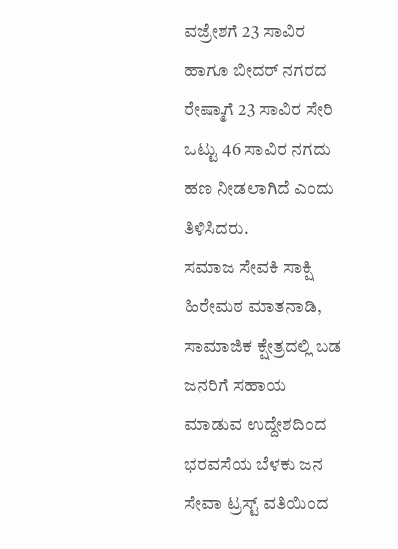ವಜ್ರೇಶಗೆ 23 ಸಾವಿರ ಹಾಗೂ ಬೀದರ್ ನಗರದ ರೇಷ್ಮಾಗೆ 23 ಸಾವಿರ ಸೇರಿ ಒಟ್ಟು 46 ಸಾವಿರ ನಗದು ಹಣ ನೀಡಲಾಗಿದೆ ಎಂದು ತಿಳಿಸಿದರು.
ಸಮಾಜ ಸೇವಕಿ ಸಾಕ್ಷಿ ಹಿರೇಮಠ ಮಾತನಾಡಿ, ಸಾಮಾಜಿಕ ಕ್ಷೇತ್ರದಲ್ಲಿ ಬಡ ಜನರಿಗೆ ಸಹಾಯ ಮಾಡುವ ಉದ್ದೇಶದಿಂದ ಭರವಸೆಯ ಬೆಳಕು ಜನ ಸೇವಾ ಟ್ರಸ್ಟ್ ವತಿಯಿಂದ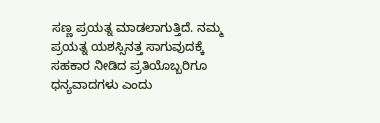ಸಣ್ಣ ಪ್ರಯತ್ನ ಮಾಡಲಾಗುತ್ತಿದೆ. ನಮ್ಮ ಪ್ರಯತ್ನ ಯಶಸ್ಸಿನತ್ತ ಸಾಗುವುದಕ್ಕೆ ಸಹಕಾರ ನೀಡಿದ ಪ್ರತಿಯೊಬ್ಬರಿಗೂ ಧನ್ಯವಾದಗಳು ಎಂದು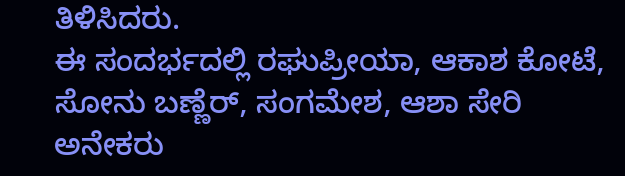ತಿಳಿಸಿದರು.
ಈ ಸಂದರ್ಭದಲ್ಲಿ ರಘುಪ್ರೀಯಾ, ಆಕಾಶ ಕೋಟೆ, ಸೋನು ಬಣ್ಣೆರ್, ಸಂಗಮೇಶ, ಆಶಾ ಸೇರಿ ಅನೇಕರು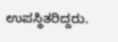ಉಪಸ್ಥಿತರಿದ್ದರು.